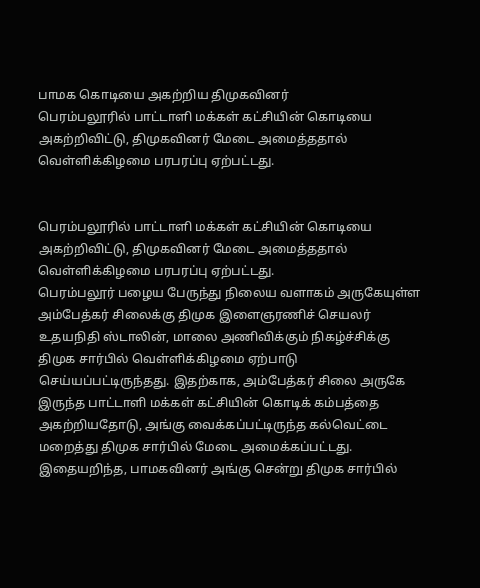பாமக கொடியை அகற்றிய திமுகவினர்
பெரம்பலூரில் பாட்டாளி மக்கள் கட்சியின் கொடியை அகற்றிவிட்டு, திமுகவினர் மேடை அமைத்ததால் வெள்ளிக்கிழமை பரபரப்பு ஏற்பட்டது.


பெரம்பலூரில் பாட்டாளி மக்கள் கட்சியின் கொடியை அகற்றிவிட்டு, திமுகவினர் மேடை அமைத்ததால் வெள்ளிக்கிழமை பரபரப்பு ஏற்பட்டது.
பெரம்பலூர் பழைய பேருந்து நிலைய வளாகம் அருகேயுள்ள அம்பேத்கர் சிலைக்கு திமுக இளைஞரணிச் செயலர் உதயநிதி ஸ்டாலின், மாலை அணிவிக்கும் நிகழ்ச்சிக்கு திமுக சார்பில் வெள்ளிக்கிழமை ஏற்பாடு செய்யப்பட்டிருந்தது. இதற்காக, அம்பேத்கர் சிலை அருகே இருந்த பாட்டாளி மக்கள் கட்சியின் கொடிக் கம்பத்தை அகற்றியதோடு, அங்கு வைக்கப்பட்டிருந்த கல்வெட்டை மறைத்து திமுக சார்பில் மேடை அமைக்கப்பட்டது.
இதையறிந்த, பாமகவினர் அங்கு சென்று திமுக சார்பில்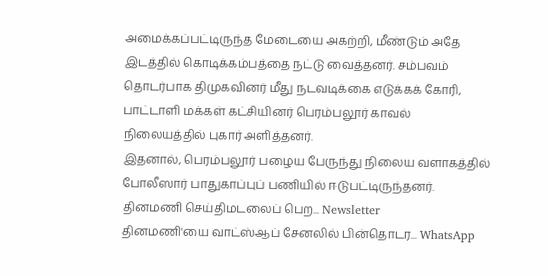அமைக்கப்பட்டிருந்த மேடையை அகற்றி, மீண்டும் அதே இடத்தில் கொடிக்கம்பத்தை நட்டு வைத்தனர். சம்பவம் தொடர்பாக திமுகவினர் மீது நடவடிக்கை எடுக்கக் கோரி, பாட்டாளி மக்கள் கட்சியினர் பெரம்பலூர் காவல் நிலையத்தில் புகார் அளித்தனர்.
இதனால், பெரம்பலூர் பழைய பேருந்து நிலைய வளாகத்தில் போலீஸார் பாதுகாப்புப் பணியில் ஈடுபட்டிருந்தனர்.
தினமணி செய்திமடலைப் பெற... Newsletter
தினமணி'யை வாட்ஸ்ஆப் சேனலில் பின்தொடர... WhatsApp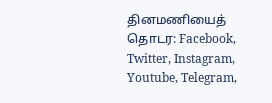தினமணியைத் தொடர: Facebook, Twitter, Instagram, Youtube, Telegram,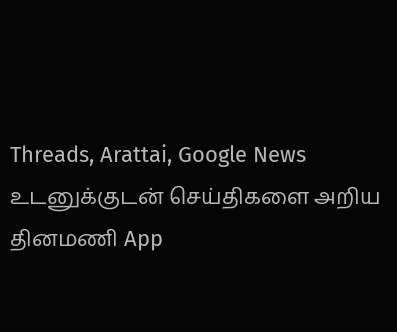Threads, Arattai, Google News
உடனுக்குடன் செய்திகளை அறிய தினமணி App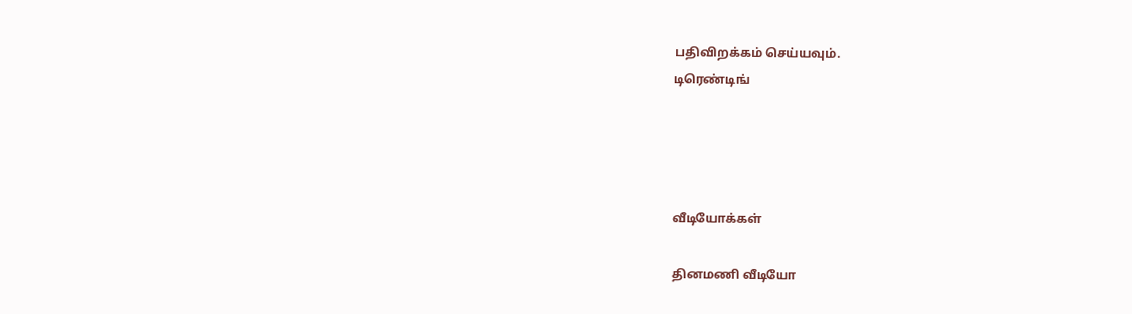பதிவிறக்கம் செய்யவும்.
டிரெண்டிங்




வீடியோக்கள்

தினமணி வீடியோ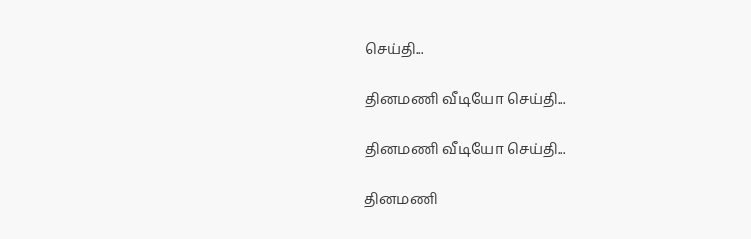செய்தி...

தினமணி வீடியோ செய்தி...

தினமணி வீடியோ செய்தி...

தினமணி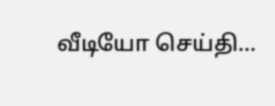வீடியோ செய்தி...